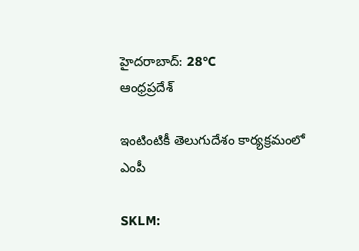హైదరాబాద్: 28°C
ఆంధ్రప్రదేశ్

ఇంటింటికీ తెలుగుదేశం కార్యక్రమంలో ఎంపీ

SKLM: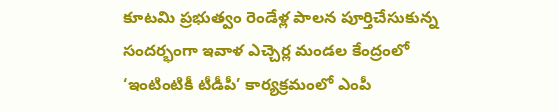కూటమి ప్రభుత్వం రెండేళ్ల పాలన పూర్తిచేసుకున్న సందర్భంగా ఇవాళ ఎచ్చెర్ల మండల కేంద్రంలో ‘ఇంటింటికీ టీడీపీ’ కార్యక్రమంలో ఎంపీ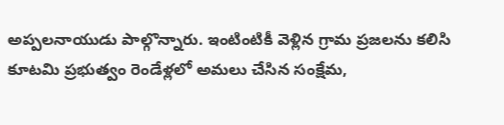అప్పలనాయుడు పాల్గొన్నారు. ఇంటింటికీ వెళ్లిన గ్రామ ప్రజలను కలిసి కూటమి ప్రభుత్వం రెండేళ్లలో అమలు చేసిన సంక్షేమ,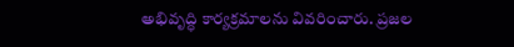అభివృద్ధి కార్యక్రమాలను వివరించారు. ప్రజల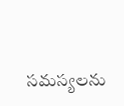సమస్యలను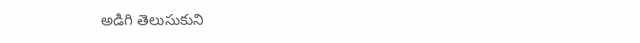అడిగి తెలుసుకుని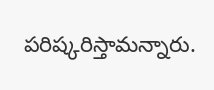పరిష్కరిస్తామన్నారు.